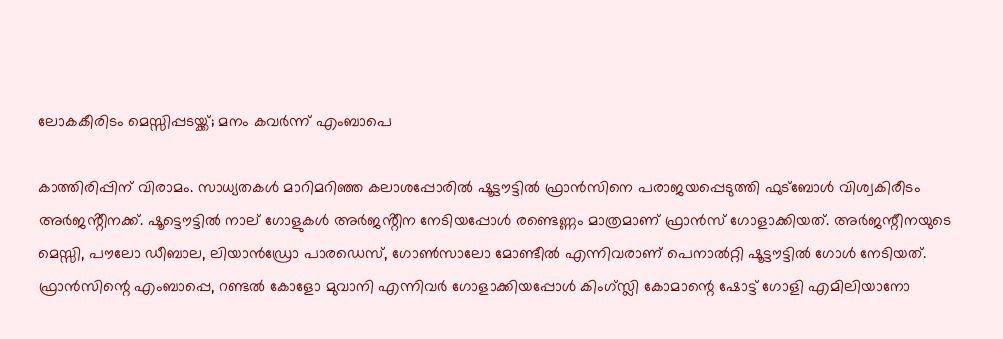ലോകകീരിടം മെസ്സിപ്പടയ്ക്ക്; മനം കവര്‍ന്ന് എംബാപെ

കാത്തിരിപ്പിന് വിരാമം. സാധ്യതകൾ മാറിമറിഞ്ഞ കലാശപ്പോരിൽ ഷൂട്ടൗട്ടില്‍ ഫ്രാൻസിനെ പരാജയപ്പെടുത്തി ഫുട്ബോൾ വിശ്വകിരീടം അർജൻ്റീനക്ക്. ഷൂട്ടൌട്ടിൽ നാല് ഗോളുകൾ അർജൻ്റീന നേടിയപ്പോൾ രണ്ടെണ്ണം മാത്രമാണ് ഫ്രാൻസ് ഗോളാക്കിയത്. അര്‍ജന്റീനയുടെ മെസ്സി, പൗലോ ഡീബാല, ലിയാന്‍ഡ്രോ പാരഡെസ്, ഗോണ്‍സാലോ മോണ്ടീല്‍ എന്നിവരാണ് പെനാല്‍റ്റി ഷൂട്ടൗട്ടില്‍ ഗോള്‍ നേടിയത്. ഫ്രാന്‍സിന്റെ എംബാപ്പെ, റണ്ടല്‍ കോളോ മുവാനി എന്നിവര്‍ ഗോളാക്കിയപ്പോള്‍ കിംഗ്സ്ലി കോമാന്റെ ഷോട്ട് ഗോളി എമിലിയാനോ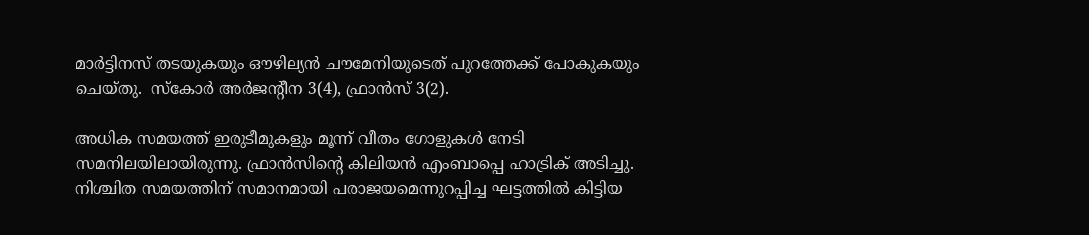മാര്‍ട്ടിനസ് തടയുകയും ഔഴില്യന്‍ ചൗമേനിയുടെത് പുറത്തേക്ക് പോകുകയും ചെയ്തു.  സ്കോർ അർജൻ്റീന 3(4), ഫ്രാൻസ് 3(2).

അധിക സമയത്ത് ഇരുടീമുകളും മൂന്ന് വീതം ഗോളുകള്‍ നേടി സമനിലയിലായിരുന്നു. ഫ്രാന്‍സിന്റെ കിലിയന്‍ എംബാപ്പെ ഹാട്രിക് അടിച്ചു. നിശ്ചിത സമയത്തിന് സമാനമായി പരാജയമെന്നുറപ്പിച്ച ഘട്ടത്തില്‍ കിട്ടിയ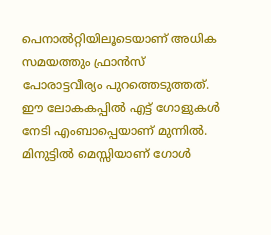പെനാല്‍റ്റിയിലൂടെയാണ് അധിക സമയത്തും ഫ്രാന്‍സ് പോരാട്ടവീര്യം പുറത്തെടുത്തത്. ഈ ലോകകപ്പിൽ എട്ട് ഗോളുകൾ നേടി എംബാപ്പെയാണ് മുന്നിൽ. മിനുട്ടില്‍ മെസ്സിയാണ് ഗോള്‍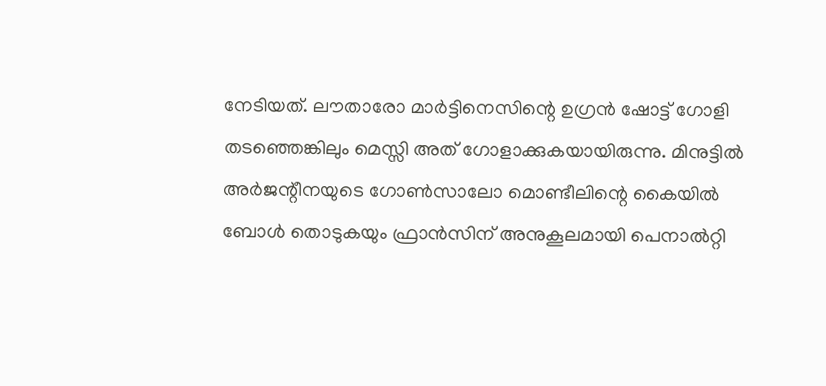നേടിയത്. ലൗതാരോ മാര്‍ട്ടിനെസിന്റെ ഉഗ്രന്‍ ഷോട്ട് ഗോളി തടഞ്ഞെങ്കിലും മെസ്സി അത് ഗോളാക്കുകയായിരുന്നു. മിനുട്ടില്‍ അര്‍ജന്റീനയുടെ ഗോണ്‍സാലോ മൊണ്ടീലിന്റെ കൈയില്‍ ബോള്‍ തൊടുകയും ഫ്രാന്‍സിന് അനുകൂലമായി പെനാല്‍റ്റി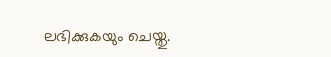ലഭിക്കുകയും ചെയ്തു.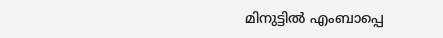മിനുട്ടില്‍ എംബാപ്പെ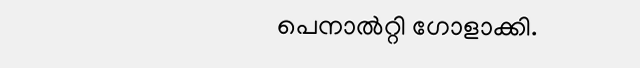പെനാല്‍റ്റി ഗോളാക്കി.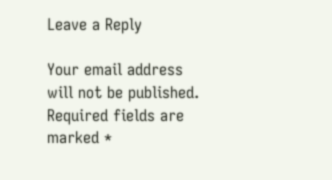Leave a Reply

Your email address will not be published. Required fields are marked *